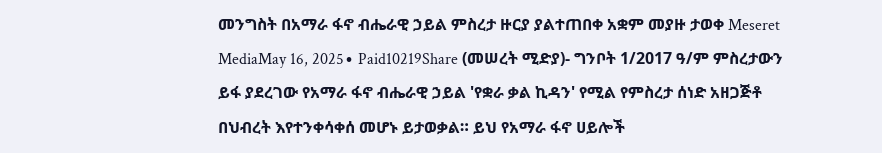መንግስት በአማራ ፋኖ ብሔራዊ ኃይል ምስረታ ዙርያ ያልተጠበቀ አቋም መያዙ ታወቀ Meseret MediaMay 16, 2025∙ Paid10219Share (መሠረት ሚድያ)- ግንቦት 1/2017 ዓ/ም ምስረታውን ይፋ ያደረገው የአማራ ፋኖ ብሔራዊ ኃይል 'የቋራ ቃል ኪዳን' የሚል የምስረታ ሰነድ አዘጋጅቶ በህብረት እየተንቀሳቀሰ መሆኑ ይታወቃል። ይህ የአማራ ፋኖ ሀይሎች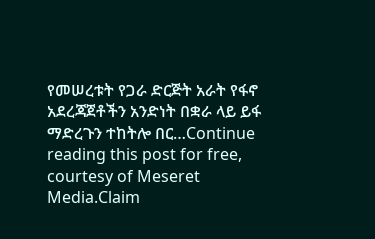የመሠረቱት የጋራ ድርጅት አራት የፋኖ አደረጃጀቶችን አንድነት በቋራ ላይ ይፋ ማድረጉን ተከትሎ በር…Continue reading this post for free, courtesy of Meseret Media.Claim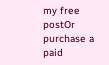my free postOr purchase a paid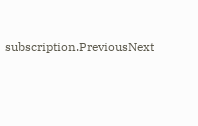subscription.PreviousNext